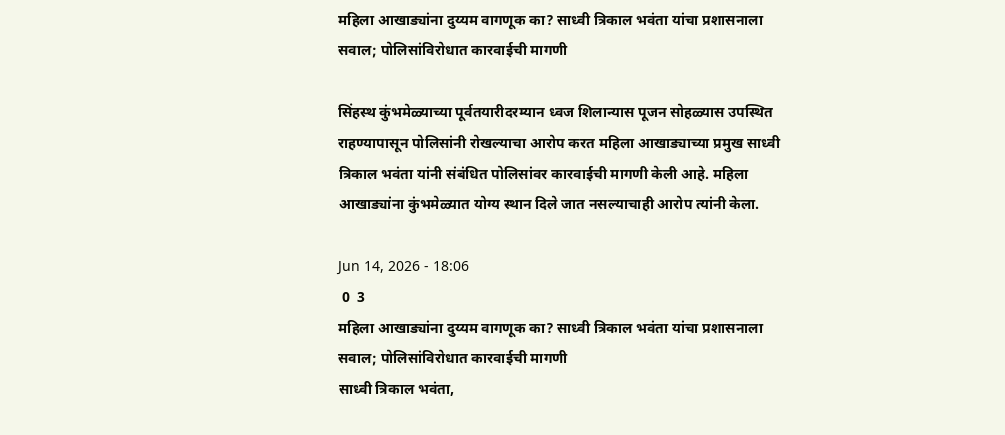महिला आखाड्यांना दुय्यम वागणूक का? साध्वी त्रिकाल भवंता यांचा प्रशासनाला सवाल; पोलिसांविरोधात कारवाईची मागणी

सिंहस्थ कुंभमेळ्याच्या पूर्वतयारीदरम्यान ध्वज शिलान्यास पूजन सोहळ्यास उपस्थित राहण्यापासून पोलिसांनी रोखल्याचा आरोप करत महिला आखाड्याच्या प्रमुख साध्वी त्रिकाल भवंता यांनी संबंधित पोलिसांवर कारवाईची मागणी केली आहे. महिला आखाड्यांना कुंभमेळ्यात योग्य स्थान दिले जात नसल्याचाही आरोप त्यांनी केला.

Jun 14, 2026 - 18:06
 0  3
महिला आखाड्यांना दुय्यम वागणूक का? साध्वी त्रिकाल भवंता यांचा प्रशासनाला सवाल; पोलिसांविरोधात कारवाईची मागणी
साध्वी त्रिकाल भवंता,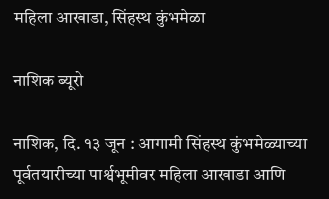महिला आखाडा, सिंहस्थ कुंभमेळा

नाशिक ब्यूरो

नाशिक, दि. १३ जून : आगामी सिंहस्थ कुंभमेळ्याच्या पूर्वतयारीच्या पार्श्वभूमीवर महिला आखाडा आणि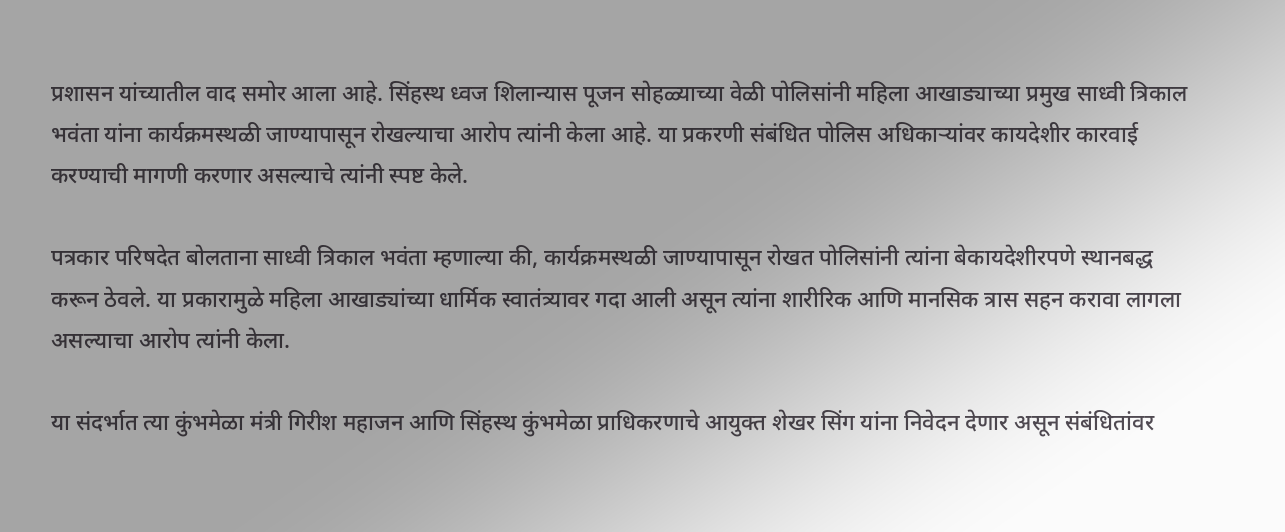प्रशासन यांच्यातील वाद समोर आला आहे. सिंहस्थ ध्वज शिलान्यास पूजन सोहळ्याच्या वेळी पोलिसांनी महिला आखाड्याच्या प्रमुख साध्वी त्रिकाल भवंता यांना कार्यक्रमस्थळी जाण्यापासून रोखल्याचा आरोप त्यांनी केला आहे. या प्रकरणी संबंधित पोलिस अधिकाऱ्यांवर कायदेशीर कारवाई करण्याची मागणी करणार असल्याचे त्यांनी स्पष्ट केले.

पत्रकार परिषदेत बोलताना साध्वी त्रिकाल भवंता म्हणाल्या की, कार्यक्रमस्थळी जाण्यापासून रोखत पोलिसांनी त्यांना बेकायदेशीरपणे स्थानबद्ध करून ठेवले. या प्रकारामुळे महिला आखाड्यांच्या धार्मिक स्वातंत्र्यावर गदा आली असून त्यांना शारीरिक आणि मानसिक त्रास सहन करावा लागला असल्याचा आरोप त्यांनी केला.

या संदर्भात त्या कुंभमेळा मंत्री गिरीश महाजन आणि सिंहस्थ कुंभमेळा प्राधिकरणाचे आयुक्त शेखर सिंग यांना निवेदन देणार असून संबंधितांवर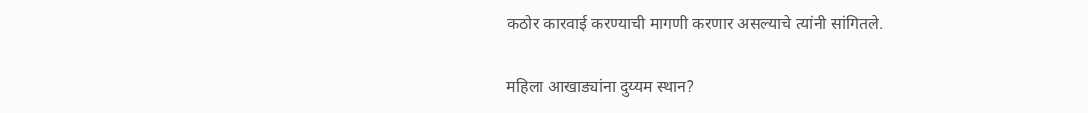कठोर कारवाई करण्याची मागणी करणार असल्याचे त्यांनी सांगितले.

महिला आखाड्यांना दुय्यम स्थान?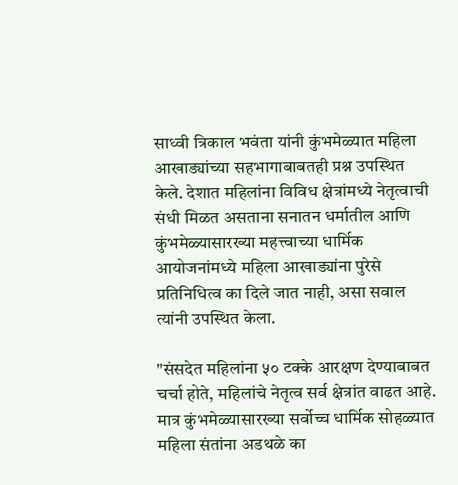साध्वी त्रिकाल भवंता यांनी कुंभमेळ्यात महिला आखाड्यांच्या सहभागाबाबतही प्रश्न उपस्थित केले. देशात महिलांना विविध क्षेत्रांमध्ये नेतृत्वाची संधी मिळत असताना सनातन धर्मातील आणि कुंभमेळ्यासारख्या महत्त्वाच्या धार्मिक आयोजनांमध्ये महिला आखाड्यांना पुरेसे प्रतिनिधित्व का दिले जात नाही, असा सवाल त्यांनी उपस्थित केला.

"संसदेत महिलांना ५० टक्के आरक्षण देण्याबाबत चर्चा होते, महिलांचे नेतृत्व सर्व क्षेत्रांत वाढत आहे. मात्र कुंभमेळ्यासारख्या सर्वोच्च धार्मिक सोहळ्यात महिला संतांना अडथळे का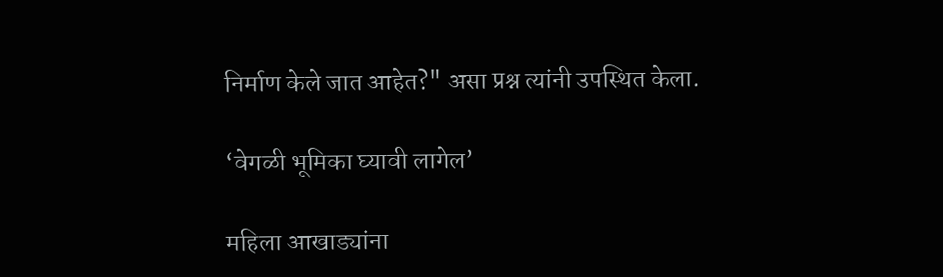निर्माण केले जात आहेत?" असा प्रश्न त्यांनी उपस्थित केला.

‘वेगळी भूमिका घ्यावी लागेल’

महिला आखाड्यांना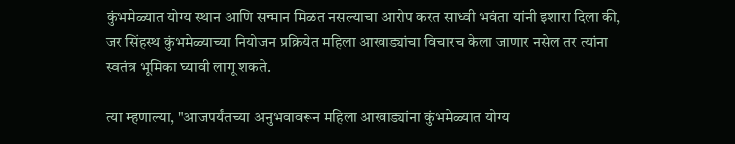कुंभमेळ्यात योग्य स्थान आणि सन्मान मिळत नसल्याचा आरोप करत साध्वी भवंता यांनी इशारा दिला की, जर सिंहस्थ कुंभमेळ्याच्या नियोजन प्रक्रियेत महिला आखाड्यांचा विचारच केला जाणार नसेल तर त्यांना स्वतंत्र भूमिका घ्यावी लागू शकते.

त्या म्हणाल्या, "आजपर्यंतच्या अनुभवावरून महिला आखाड्यांना कुंभमेळ्यात योग्य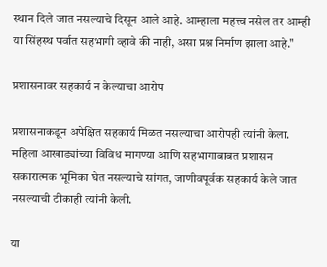स्थान दिले जात नसल्याचे दिसून आले आहे. आम्हाला महत्त्व नसेल तर आम्ही या सिंहस्थ पर्वात सहभागी व्हावे की नाही, असा प्रश्न निर्माण झाला आहे."

प्रशासनावर सहकार्य न केल्याचा आरोप

प्रशासनाकडून अपेक्षित सहकार्य मिळत नसल्याचा आरोपही त्यांनी केला. महिला आखाड्यांच्या विविध मागण्या आणि सहभागाबाबत प्रशासन सकारात्मक भूमिका घेत नसल्याचे सांगत, जाणीवपूर्वक सहकार्य केले जात नसल्याची टीकाही त्यांनी केली.

या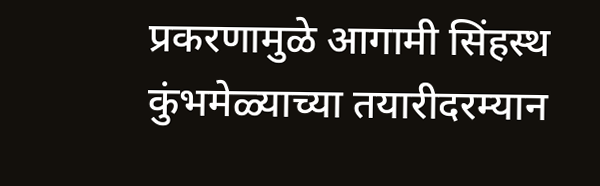प्रकरणामुळे आगामी सिंहस्थ कुंभमेळ्याच्या तयारीदरम्यान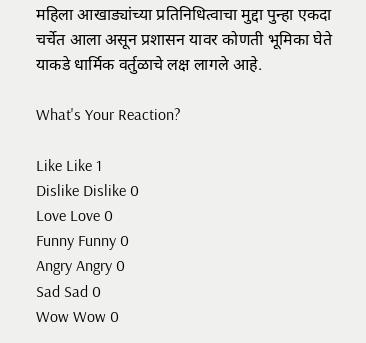महिला आखाड्यांच्या प्रतिनिधित्वाचा मुद्दा पुन्हा एकदा चर्चेत आला असून प्रशासन यावर कोणती भूमिका घेते याकडे धार्मिक वर्तुळाचे लक्ष लागले आहे.

What's Your Reaction?

Like Like 1
Dislike Dislike 0
Love Love 0
Funny Funny 0
Angry Angry 0
Sad Sad 0
Wow Wow 0